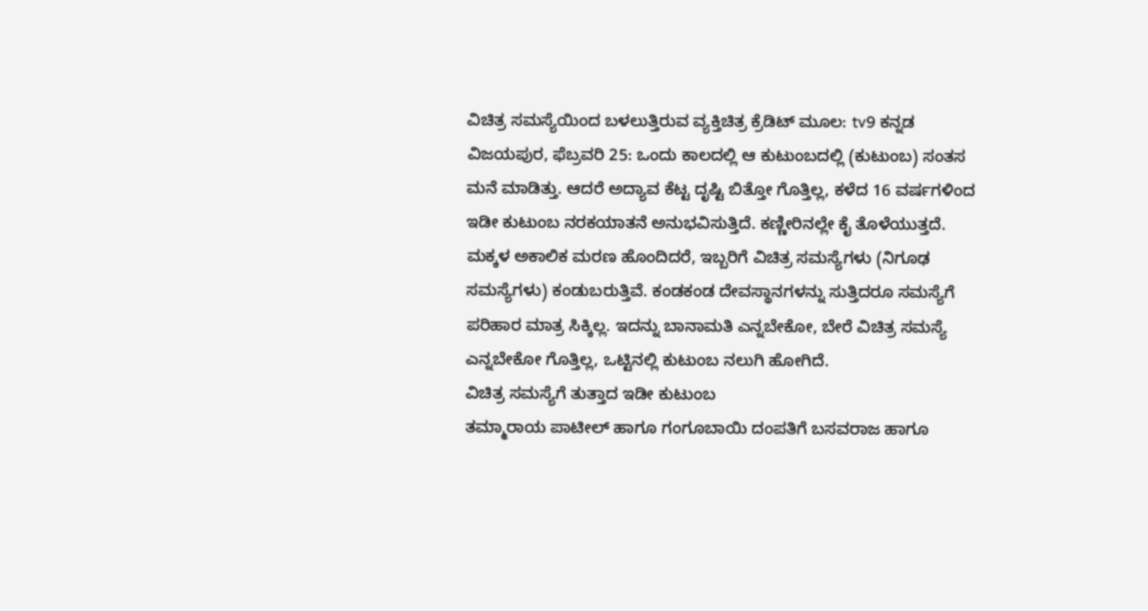ವಿಚಿತ್ರ ಸಮಸ್ಯೆಯಿಂದ ಬಳಲುತ್ತಿರುವ ವ್ಯಕ್ತಿಚಿತ್ರ ಕ್ರೆಡಿಟ್ ಮೂಲ: tv9 ಕನ್ನಡ
ವಿಜಯಪುರ, ಫೆಬ್ರವರಿ 25: ಒಂದು ಕಾಲದಲ್ಲಿ ಆ ಕುಟುಂಬದಲ್ಲಿ (ಕುಟುಂಬ) ಸಂತಸ ಮನೆ ಮಾಡಿತ್ತು. ಆದರೆ ಅದ್ಯಾವ ಕೆಟ್ಟ ದೃಷ್ಟಿ ಬಿತ್ತೋ ಗೊತ್ತಿಲ್ಲ, ಕಳೆದ 16 ವರ್ಷಗಳಿಂದ ಇಡೀ ಕುಟುಂಬ ನರಕಯಾತನೆ ಅನುಭವಿಸುತ್ತಿದೆ. ಕಣ್ಣೀರಿನಲ್ಲೇ ಕೈ ತೊಳೆಯುತ್ತದೆ. ಮಕ್ಕಳ ಅಕಾಲಿಕ ಮರಣ ಹೊಂದಿದರೆ, ಇಬ್ಬರಿಗೆ ವಿಚಿತ್ರ ಸಮಸ್ಯೆಗಳು (ನಿಗೂಢ ಸಮಸ್ಯೆಗಳು) ಕಂಡುಬರುತ್ತಿವೆ. ಕಂಡಕಂಡ ದೇವಸ್ಥಾನಗಳನ್ನು ಸುತ್ತಿದರೂ ಸಮಸ್ಯೆಗೆ ಪರಿಹಾರ ಮಾತ್ರ ಸಿಕ್ಕಿಲ್ಲ. ಇದನ್ನು ಬಾನಾಮತಿ ಎನ್ನಬೇಕೋ, ಬೇರೆ ವಿಚಿತ್ರ ಸಮಸ್ಯೆ ಎನ್ನಬೇಕೋ ಗೊತ್ತಿಲ್ಲ, ಒಟ್ಟಿನಲ್ಲಿ ಕುಟುಂಬ ನಲುಗಿ ಹೋಗಿದೆ.
ವಿಚಿತ್ರ ಸಮಸ್ಯೆಗೆ ತುತ್ತಾದ ಇಡೀ ಕುಟುಂಬ
ತಮ್ಮಾರಾಯ ಪಾಟೀಲ್ ಹಾಗೂ ಗಂಗೂಬಾಯಿ ದಂಪತಿಗೆ ಬಸವರಾಜ ಹಾಗೂ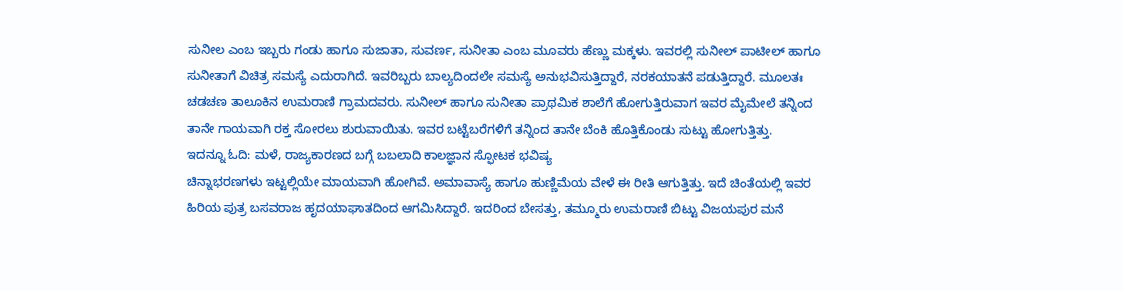ಸುನೀಲ ಎಂಬ ಇಬ್ಬರು ಗಂಡು ಹಾಗೂ ಸುಜಾತಾ, ಸುವರ್ಣ, ಸುನೀತಾ ಎಂಬ ಮೂವರು ಹೆಣ್ಣು ಮಕ್ಕಳು. ಇವರಲ್ಲಿ ಸುನೀಲ್ ಪಾಟೀಲ್ ಹಾಗೂ ಸುನೀತಾಗೆ ವಿಚಿತ್ರ ಸಮಸ್ಯೆ ಎದುರಾಗಿದೆ. ಇವರಿಬ್ಬರು ಬಾಲ್ಯದಿಂದಲೇ ಸಮಸ್ಯೆ ಅನುಭವಿಸುತ್ತಿದ್ದಾರೆ, ನರಕಯಾತನೆ ಪಡುತ್ತಿದ್ದಾರೆ. ಮೂಲತಃ ಚಡಚಣ ತಾಲೂಕಿನ ಉಮರಾಣಿ ಗ್ರಾಮದವರು. ಸುನೀಲ್ ಹಾಗೂ ಸುನೀತಾ ಪ್ರಾಥಮಿಕ ಶಾಲೆಗೆ ಹೋಗುತ್ತಿರುವಾಗ ಇವರ ಮೈಮೇಲೆ ತನ್ನಿಂದ ತಾನೇ ಗಾಯವಾಗಿ ರಕ್ತ ಸೋರಲು ಶುರುವಾಯಿತು. ಇವರ ಬಟ್ಟೆಬರೆಗಳಿಗೆ ತನ್ನಿಂದ ತಾನೇ ಬೆಂಕಿ ಹೊತ್ತಿಕೊಂಡು ಸುಟ್ಟು ಹೋಗುತ್ತಿತ್ತು.
ಇದನ್ನೂ ಓದಿ: ಮಳೆ, ರಾಜ್ಯಕಾರಣದ ಬಗ್ಗೆ ಬಬಲಾದಿ ಕಾಲಜ್ಞಾನ ಸ್ಫೋಟಕ ಭವಿಷ್ಯ
ಚಿನ್ನಾಭರಣಗಳು ಇಟ್ಟಲ್ಲಿಯೇ ಮಾಯವಾಗಿ ಹೋಗಿವೆ. ಅಮಾವಾಸ್ಯೆ ಹಾಗೂ ಹುಣ್ಣಿಮೆಯ ವೇಳೆ ಈ ರೀತಿ ಆಗುತ್ತಿತ್ತು. ಇದೆ ಚಿಂತೆಯಲ್ಲಿ ಇವರ ಹಿರಿಯ ಪುತ್ರ ಬಸವರಾಜ ಹೃದಯಾಘಾತದಿಂದ ಆಗಮಿಸಿದ್ದಾರೆ. ಇದರಿಂದ ಬೇಸತ್ತು, ತಮ್ಮೂರು ಉಮರಾಣಿ ಬಿಟ್ಟು ವಿಜಯಪುರ ಮನೆ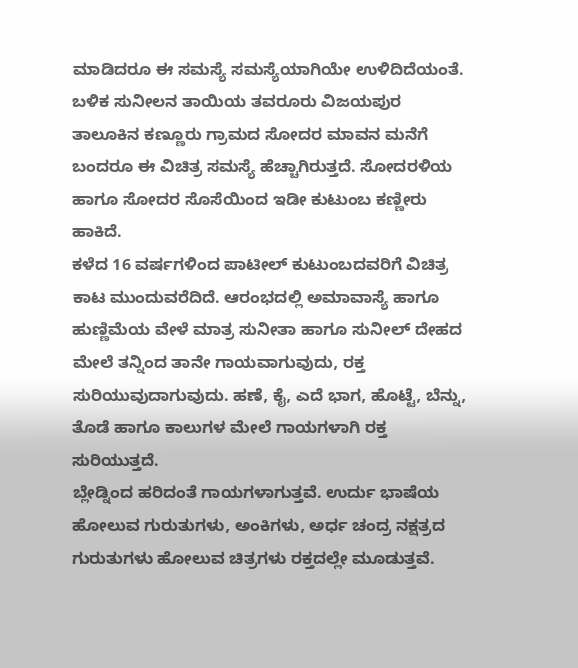ಮಾಡಿದರೂ ಈ ಸಮಸ್ಯೆ ಸಮಸ್ಯೆಯಾಗಿಯೇ ಉಳಿದಿದೆಯಂತೆ. ಬಳಿಕ ಸುನೀಲನ ತಾಯಿಯ ತವರೂರು ವಿಜಯಪುರ ತಾಲೂಕಿನ ಕಣ್ಣೂರು ಗ್ರಾಮದ ಸೋದರ ಮಾವನ ಮನೆಗೆ ಬಂದರೂ ಈ ವಿಚಿತ್ರ ಸಮಸ್ಯೆ ಹೆಚ್ಚಾಗಿರುತ್ತದೆ. ಸೋದರಳಿಯ ಹಾಗೂ ಸೋದರ ಸೊಸೆಯಿಂದ ಇಡೀ ಕುಟುಂಬ ಕಣ್ಣೀರು ಹಾಕಿದೆ.
ಕಳೆದ 16 ವರ್ಷಗಳಿಂದ ಪಾಟೀಲ್ ಕುಟುಂಬದವರಿಗೆ ವಿಚಿತ್ರ ಕಾಟ ಮುಂದುವರೆದಿದೆ. ಆರಂಭದಲ್ಲಿ ಅಮಾವಾಸ್ಯೆ ಹಾಗೂ ಹುಣ್ಣಿಮೆಯ ವೇಳೆ ಮಾತ್ರ ಸುನೀತಾ ಹಾಗೂ ಸುನೀಲ್ ದೇಹದ ಮೇಲೆ ತನ್ನಿಂದ ತಾನೇ ಗಾಯವಾಗುವುದು, ರಕ್ತ ಸುರಿಯುವುದಾಗುವುದು. ಹಣೆ, ಕೈ, ಎದೆ ಭಾಗ, ಹೊಟ್ಟೆ, ಬೆನ್ನು, ತೊಡೆ ಹಾಗೂ ಕಾಲುಗಳ ಮೇಲೆ ಗಾಯಗಳಾಗಿ ರಕ್ತ ಸುರಿಯುತ್ತದೆ.
ಬ್ಲೇಡ್ನಿಂದ ಹರಿದಂತೆ ಗಾಯಗಳಾಗುತ್ತವೆ. ಉರ್ದು ಭಾಷೆಯ ಹೋಲುವ ಗುರುತುಗಳು, ಅಂಕಿಗಳು, ಅರ್ಧ ಚಂದ್ರ ನಕ್ಷತ್ರದ ಗುರುತುಗಳು ಹೋಲುವ ಚಿತ್ರಗಳು ರಕ್ತದಲ್ಲೇ ಮೂಡುತ್ತವೆ.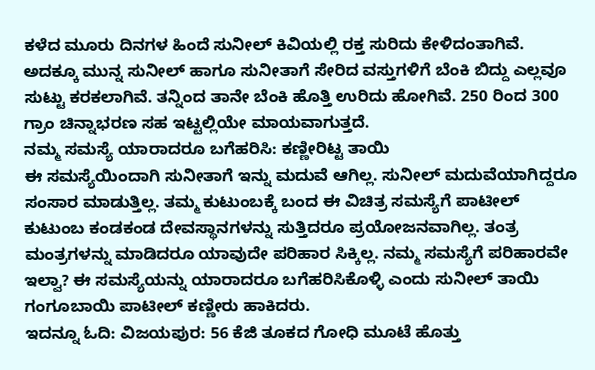ಕಳೆದ ಮೂರು ದಿನಗಳ ಹಿಂದೆ ಸುನೀಲ್ ಕಿವಿಯಲ್ಲಿ ರಕ್ತ ಸುರಿದು ಕೇಳಿದಂತಾಗಿವೆ. ಅದಕ್ಕೂ ಮುನ್ನ ಸುನೀಲ್ ಹಾಗೂ ಸುನೀತಾಗೆ ಸೇರಿದ ವಸ್ತುಗಳಿಗೆ ಬೆಂಕಿ ಬಿದ್ದು ಎಲ್ಲವೂ ಸುಟ್ಟು ಕರಕಲಾಗಿವೆ. ತನ್ನಿಂದ ತಾನೇ ಬೆಂಕಿ ಹೊತ್ತಿ ಉರಿದು ಹೋಗಿವೆ. 250 ರಿಂದ 300 ಗ್ರಾಂ ಚಿನ್ನಾಭರಣ ಸಹ ಇಟ್ಟಲ್ಲಿಯೇ ಮಾಯವಾಗುತ್ತದೆ.
ನಮ್ಮ ಸಮಸ್ಯೆ ಯಾರಾದರೂ ಬಗೆಹರಿಸಿ: ಕಣ್ಣೀರಿಟ್ಟ ತಾಯಿ
ಈ ಸಮಸ್ಯೆಯಿಂದಾಗಿ ಸುನೀತಾಗೆ ಇನ್ನು ಮದುವೆ ಆಗಿಲ್ಲ. ಸುನೀಲ್ ಮದುವೆಯಾಗಿದ್ದರೂ ಸಂಸಾರ ಮಾಡುತ್ತಿಲ್ಲ. ತಮ್ಮ ಕುಟುಂಬಕ್ಕೆ ಬಂದ ಈ ವಿಚಿತ್ರ ಸಮಸ್ಯೆಗೆ ಪಾಟೀಲ್ ಕುಟುಂಬ ಕಂಡಕಂಡ ದೇವಸ್ಥಾನಗಳನ್ನು ಸುತ್ತಿದರೂ ಪ್ರಯೋಜನವಾಗಿಲ್ಲ. ತಂತ್ರ ಮಂತ್ರಗಳನ್ನು ಮಾಡಿದರೂ ಯಾವುದೇ ಪರಿಹಾರ ಸಿಕ್ಕಿಲ್ಲ. ನಮ್ಮ ಸಮಸ್ಯೆಗೆ ಪರಿಹಾರವೇ ಇಲ್ವಾ? ಈ ಸಮಸ್ಯೆಯನ್ನು ಯಾರಾದರೂ ಬಗೆಹರಿಸಿಕೊಳ್ಳಿ ಎಂದು ಸುನೀಲ್ ತಾಯಿ ಗಂಗೂಬಾಯಿ ಪಾಟೀಲ್ ಕಣ್ಣೀರು ಹಾಕಿದರು.
ಇದನ್ನೂ ಓದಿ: ವಿಜಯಪುರ: 56 ಕೆಜಿ ತೂಕದ ಗೋಧಿ ಮೂಟೆ ಹೊತ್ತು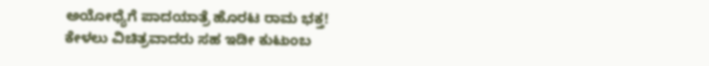ಅಯೋಧ್ಯೆಗೆ ಪಾದಯಾತ್ರೆ ಹೊರಟ ರಾಮ ಭಕ್ತ!
ಕೇಳಲು ವಿಚಿತ್ರವಾದರು ಸಹ ಇಡೀ ಕುಟುಂಬ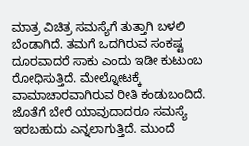ಮಾತ್ರ ವಿಚಿತ್ರ ಸಮಸ್ಯೆಗೆ ತುತ್ತಾಗಿ ಬಳಲಿ ಬೆಂಡಾಗಿದೆ. ತಮಗೆ ಒದಗಿರುವ ಸಂಕಷ್ಟ ದೂರವಾದರೆ ಸಾಕು ಎಂದು ಇಡೀ ಕುಟುಂಬ ರೋಧಿಸುತ್ತಿದೆ. ಮೇಲ್ನೋಟಕ್ಕೆ ವಾಮಾಚಾರವಾಗಿರುವ ರೀತಿ ಕಂಡುಬಂದಿದೆ. ಜೊತೆಗೆ ಬೇರೆ ಯಾವುದಾದರೂ ಸಮಸ್ಯೆ ಇರಬಹುದು ಎನ್ನಲಾಗುತ್ತಿದೆ. ಮುಂದೆ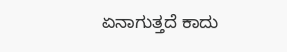ಏನಾಗುತ್ತದೆ ಕಾದು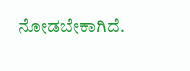ನೋಡಬೇಕಾಗಿದೆ.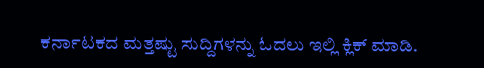ಕರ್ನಾಟಕದ ಮತ್ತಷ್ಟು ಸುದ್ದಿಗಳನ್ನು ಓದಲು ಇಲ್ಲಿ ಕ್ಲಿಕ್ ಮಾಡಿ.